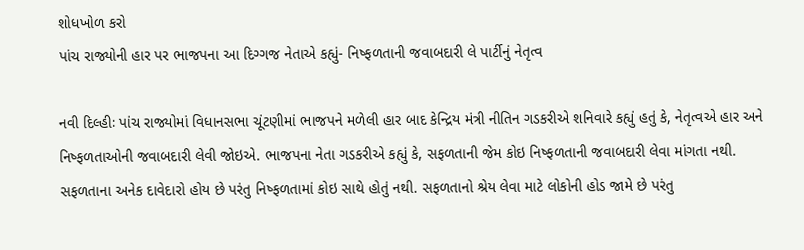શોધખોળ કરો
પાંચ રાજ્યોની હાર પર ભાજપના આ દિગ્ગજ નેતાએ કહ્યું- નિષ્ફળતાની જવાબદારી લે પાર્ટીનું નેતૃત્વ

નવી દિલ્હીઃ પાંચ રાજ્યોમાં વિધાનસભા ચૂંટણીમાં ભાજપને મળેલી હાર બાદ કેન્દ્રિય મંત્રી નીતિન ગડકરીએ શનિવારે કહ્યું હતું કે, નેતૃત્વએ હાર અને નિષ્ફળતાઓની જવાબદારી લેવી જોઇએ. ભાજપના નેતા ગડકરીએ કહ્યું કે, સફળતાની જેમ કોઇ નિષ્ફળતાની જવાબદારી લેવા માંગતા નથી. સફળતાના અનેક દાવેદારો હોય છે પરંતુ નિષ્ફળતામાં કોઇ સાથે હોતું નથી. સફળતાનો શ્રેય લેવા માટે લોકોની હોડ જામે છે પરંતુ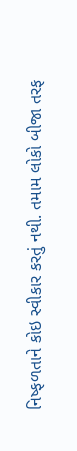નિષ્ફળતાને કોઇ સ્વીકાર કરતું નથી. તમામ લોકો બીજા તરફ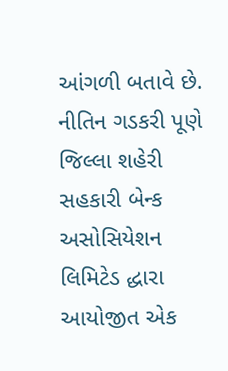આંગળી બતાવે છે. નીતિન ગડકરી પૂણે જિલ્લા શહેરી સહકારી બેન્ક અસોસિયેશન લિમિટેડ દ્ધારા આયોજીત એક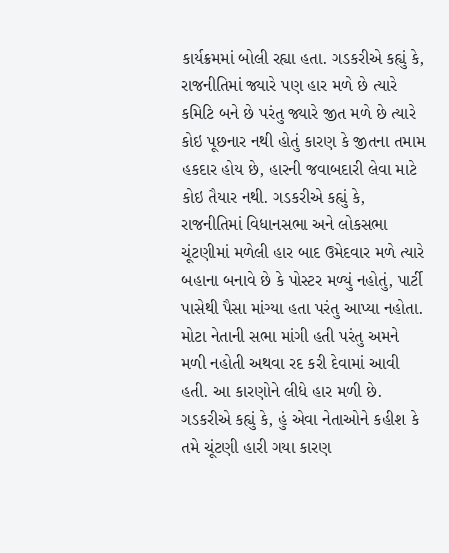કાર્યક્રમમાં બોલી રહ્યા હતા. ગડકરીએ કહ્યું કે, રાજનીતિમાં જ્યારે પણ હાર મળે છે ત્યારે કમિટિ બને છે પરંતુ જ્યારે જીત મળે છે ત્યારે કોઇ પૂછનાર નથી હોતું કારણ કે જીતના તમામ હકદાર હોય છે, હારની જવાબદારી લેવા માટે કોઇ તૈયાર નથી. ગડકરીએ કહ્યું કે, રાજનીતિમાં વિધાનસભા અને લોકસભા ચૂંટણીમાં મળેલી હાર બાદ ઉમેદવાર મળે ત્યારે બહાના બનાવે છે કે પોસ્ટર મળ્યું નહોતું, પાર્ટી પાસેથી પૈસા માંગ્યા હતા પરંતુ આપ્યા નહોતા. મોટા નેતાની સભા માંગી હતી પરંતુ અમને મળી નહોતી અથવા રદ કરી દેવામાં આવી હતી. આ કારણોને લીધે હાર મળી છે. ગડકરીએ કહ્યું કે, હું એવા નેતાઓને કહીશ કે તમે ચૂંટણી હારી ગયા કારણ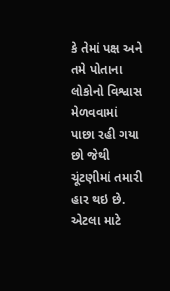કે તેમાં પક્ષ અને તમે પોતાના લોકોનો વિશ્વાસ મેળવવામાં પાછા રહી ગયા છો જેથી ચૂંટણીમાં તમારી હાર થઇ છે. એટલા માટે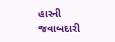હારની જવાબદારી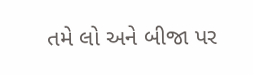તમે લો અને બીજા પર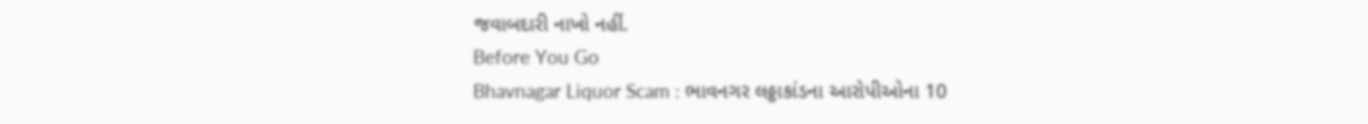જવાબદારી નાખો નહીં.
Before You Go
Bhavnagar Liquor Scam : ભાવનગર લઠ્ઠાકાંડના આરોપીઓના 10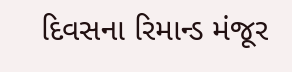દિવસના રિમાન્ડ મંજૂર